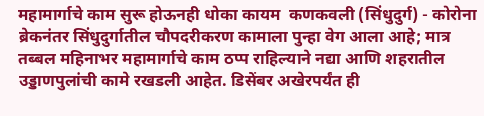महामार्गाचे काम सुरू होऊनही धोका कायम  कणकवली (सिंधुदुर्ग) - कोरोना ब्रेकनंतर सिंधुदुर्गातील चौपदरीकरण कामाला पुन्हा वेग आला आहे; मात्र तब्बल महिनाभर महामार्गाचे काम ठप्प राहिल्याने नद्या आणि शहरातील उड्डाणपुलांची कामे रखडली आहेत. डिसेंबर अखेरपर्यंत ही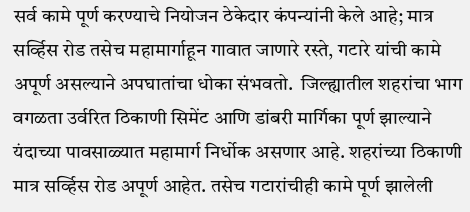सर्व कामे पूर्ण करण्याचे नियोजन ठेकेदार कंपन्यांनी केले आहे; मात्र सर्व्हिस रोड तसेच महामार्गाहून गावात जाणारे रस्ते, गटारे यांची कामे अपूर्ण असल्याने अपघातांचा धोका संभवतो.  जिल्ह्यातील शहरांचा भाग वगळता उर्वरित ठिकाणी सिमेंट आणि डांबरी मार्गिका पूर्ण झाल्याने यंदाच्या पावसाळ्यात महामार्ग निर्धोक असणार आहे. शहरांच्या ठिकाणी मात्र सर्व्हिस रोड अपूर्ण आहेत. तसेच गटारांचीही कामे पूर्ण झालेली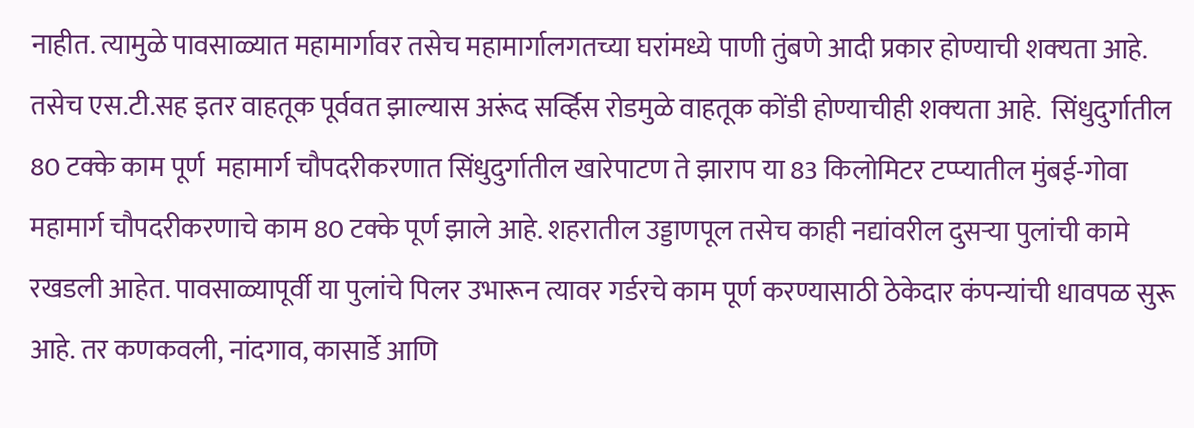नाहीत. त्यामुळे पावसाळ्यात महामार्गावर तसेच महामार्गालगतच्या घरांमध्ये पाणी तुंबणे आदी प्रकार होण्याची शक्‍यता आहे. तसेच एस.टी.सह इतर वाहतूक पूर्ववत झाल्यास अरूंद सर्व्हिस रोडमुळे वाहतूक कोंडी होण्याचीही शक्‍यता आहे.  सिंधुदुर्गातील 80 टक्‍के काम पूर्ण  महामार्ग चौपदरीकरणात सिंधुदुर्गातील खारेपाटण ते झाराप या 83 किलोमिटर टप्प्यातील मुंबई-गोवा महामार्ग चौपदरीकरणाचे काम 80 टक्‍के पूर्ण झाले आहे. शहरातील उड्डाणपूल तसेच काही नद्यांवरील दुसऱ्या पुलांची कामे रखडली आहेत. पावसाळ्यापूर्वी या पुलांचे पिलर उभारून त्यावर गर्डरचे काम पूर्ण करण्यासाठी ठेकेदार कंपन्यांची धावपळ सुरू आहे. तर कणकवली, नांदगाव, कासार्डे आणि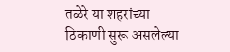तळेरे या शहरांच्या ठिकाणी सुरू असलेल्या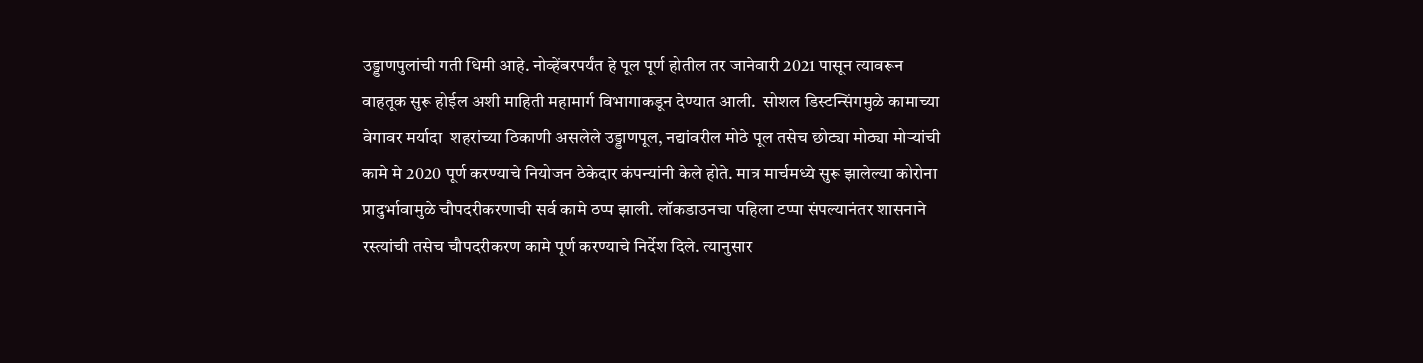उड्डाणपुलांची गती धिमी आहे. नोव्हेंबरपर्यंत हे पूल पूर्ण होतील तर जानेवारी 2021 पासून त्यावरून वाहतूक सुरू होईल अशी माहिती महामार्ग विभागाकडून देण्यात आली.  सोशल डिस्टन्सिंगमुळे कामाच्या वेगावर मर्यादा  शहरांच्या ठिकाणी असलेले उड्डाणपूल, नद्यांवरील मोठे पूल तसेच छोट्या मोठ्या मोऱ्यांची कामे मे 2020 पूर्ण करण्याचे नियोजन ठेकेदार कंपन्यांनी केले होते. मात्र मार्चमध्ये सुरू झालेल्या कोरोना प्रादुर्भावामुळे चौपदरीकरणाची सर्व कामे ठप्प झाली. लॉकडाउनचा पहिला टप्पा संपल्यानंतर शासनाने रस्त्यांची तसेच चौपदरीकरण कामे पूर्ण करण्याचे निर्देश दिले. त्यानुसार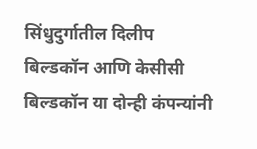सिंधुदुर्गातील दिलीप बिल्डकॉन आणि केसीसी बिल्डकॉन या दोन्ही कंपन्यांनी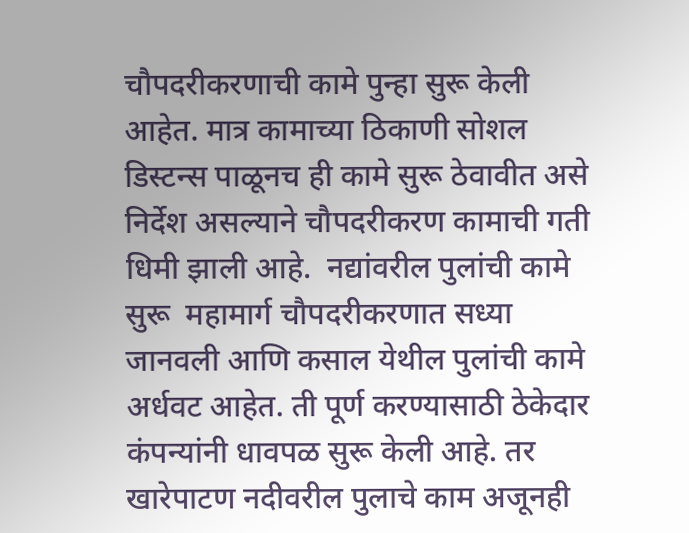चौपदरीकरणाची कामे पुन्हा सुरू केली आहेत. मात्र कामाच्या ठिकाणी सोशल डिस्टन्स पाळूनच ही कामे सुरू ठेवावीत असे निर्देश असल्याने चौपदरीकरण कामाची गती धिमी झाली आहे.  नद्यांवरील पुलांची कामे सुरू  महामार्ग चौपदरीकरणात सध्या जानवली आणि कसाल येथील पुलांची कामे अर्धवट आहेत. ती पूर्ण करण्यासाठी ठेकेदार कंपन्यांनी धावपळ सुरू केली आहे. तर खारेपाटण नदीवरील पुलाचे काम अजूनही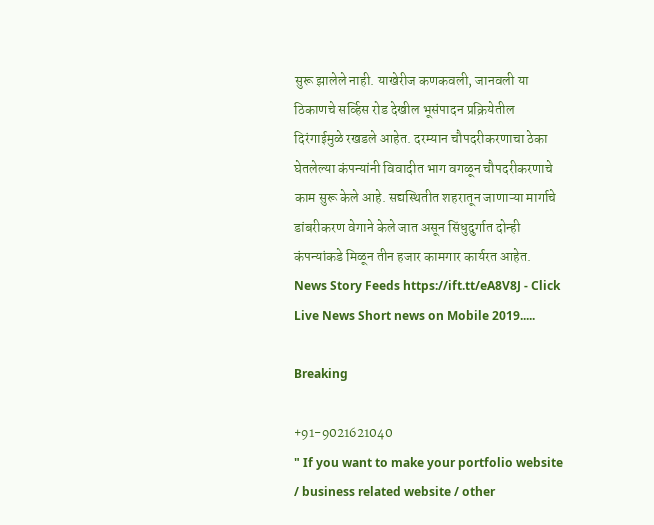सुरू झालेले नाही. याखेरीज कणकवली, जानवली या ठिकाणचे सर्व्हिस रोड देखील भूसंपादन प्रक्रियेतील दिरंगाईमुळे रखडले आहेत. दरम्यान चौपदरीकरणाचा ठेका घेतलेल्या कंपन्यांनी विवादीत भाग वगळून चौपदरीकरणाचे काम सुरू केले आहे. सद्यस्थितीत शहरातून जाणाऱ्या मार्गाचे डांबरीकरण वेगाने केले जात असून सिंधुदुर्गात दोन्ही कंपन्यांकडे मिळून तीन हजार कामगार कार्यरत आहेत.  News Story Feeds https://ift.tt/eA8V8J - Click Live News Short news on Mobile 2019.....

Breaking

+91-9021621040
" If you want to make your portfolio website / business related website / other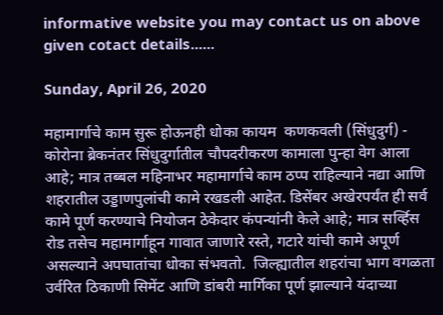informative website you may contact us on above given cotact details......

Sunday, April 26, 2020

महामार्गाचे काम सुरू होऊनही धोका कायम  कणकवली (सिंधुदुर्ग) - कोरोना ब्रेकनंतर सिंधुदुर्गातील चौपदरीकरण कामाला पुन्हा वेग आला आहे; मात्र तब्बल महिनाभर महामार्गाचे काम ठप्प राहिल्याने नद्या आणि शहरातील उड्डाणपुलांची कामे रखडली आहेत. डिसेंबर अखेरपर्यंत ही सर्व कामे पूर्ण करण्याचे नियोजन ठेकेदार कंपन्यांनी केले आहे; मात्र सर्व्हिस रोड तसेच महामार्गाहून गावात जाणारे रस्ते, गटारे यांची कामे अपूर्ण असल्याने अपघातांचा धोका संभवतो.  जिल्ह्यातील शहरांचा भाग वगळता उर्वरित ठिकाणी सिमेंट आणि डांबरी मार्गिका पूर्ण झाल्याने यंदाच्या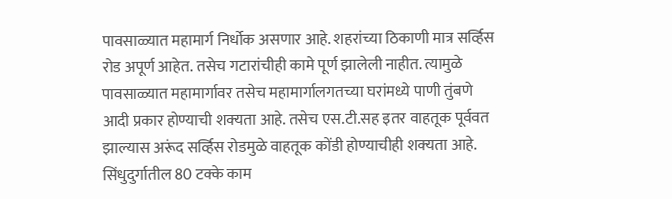पावसाळ्यात महामार्ग निर्धोक असणार आहे. शहरांच्या ठिकाणी मात्र सर्व्हिस रोड अपूर्ण आहेत. तसेच गटारांचीही कामे पूर्ण झालेली नाहीत. त्यामुळे पावसाळ्यात महामार्गावर तसेच महामार्गालगतच्या घरांमध्ये पाणी तुंबणे आदी प्रकार होण्याची शक्‍यता आहे. तसेच एस.टी.सह इतर वाहतूक पूर्ववत झाल्यास अरूंद सर्व्हिस रोडमुळे वाहतूक कोंडी होण्याचीही शक्‍यता आहे.  सिंधुदुर्गातील 80 टक्‍के काम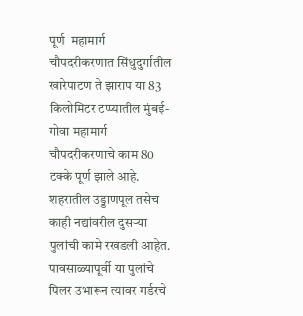पूर्ण  महामार्ग चौपदरीकरणात सिंधुदुर्गातील खारेपाटण ते झाराप या 83 किलोमिटर टप्प्यातील मुंबई-गोवा महामार्ग चौपदरीकरणाचे काम 80 टक्‍के पूर्ण झाले आहे. शहरातील उड्डाणपूल तसेच काही नद्यांवरील दुसऱ्या पुलांची कामे रखडली आहेत. पावसाळ्यापूर्वी या पुलांचे पिलर उभारून त्यावर गर्डरचे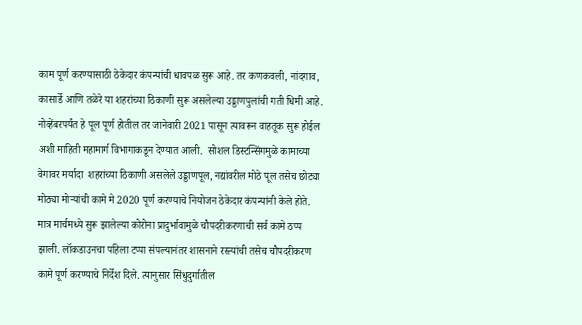काम पूर्ण करण्यासाठी ठेकेदार कंपन्यांची धावपळ सुरू आहे. तर कणकवली, नांदगाव, कासार्डे आणि तळेरे या शहरांच्या ठिकाणी सुरू असलेल्या उड्डाणपुलांची गती धिमी आहे. नोव्हेंबरपर्यंत हे पूल पूर्ण होतील तर जानेवारी 2021 पासून त्यावरून वाहतूक सुरू होईल अशी माहिती महामार्ग विभागाकडून देण्यात आली.  सोशल डिस्टन्सिंगमुळे कामाच्या वेगावर मर्यादा  शहरांच्या ठिकाणी असलेले उड्डाणपूल, नद्यांवरील मोठे पूल तसेच छोट्या मोठ्या मोऱ्यांची कामे मे 2020 पूर्ण करण्याचे नियोजन ठेकेदार कंपन्यांनी केले होते. मात्र मार्चमध्ये सुरू झालेल्या कोरोना प्रादुर्भावामुळे चौपदरीकरणाची सर्व कामे ठप्प झाली. लॉकडाउनचा पहिला टप्पा संपल्यानंतर शासनाने रस्त्यांची तसेच चौपदरीकरण कामे पूर्ण करण्याचे निर्देश दिले. त्यानुसार सिंधुदुर्गातील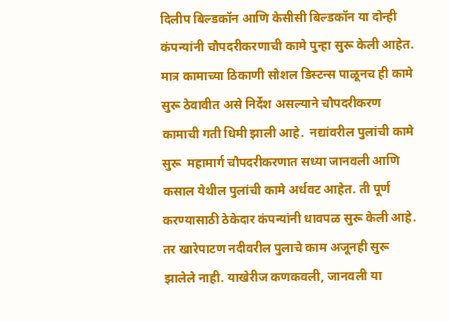दिलीप बिल्डकॉन आणि केसीसी बिल्डकॉन या दोन्ही कंपन्यांनी चौपदरीकरणाची कामे पुन्हा सुरू केली आहेत. मात्र कामाच्या ठिकाणी सोशल डिस्टन्स पाळूनच ही कामे सुरू ठेवावीत असे निर्देश असल्याने चौपदरीकरण कामाची गती धिमी झाली आहे.  नद्यांवरील पुलांची कामे सुरू  महामार्ग चौपदरीकरणात सध्या जानवली आणि कसाल येथील पुलांची कामे अर्धवट आहेत. ती पूर्ण करण्यासाठी ठेकेदार कंपन्यांनी धावपळ सुरू केली आहे. तर खारेपाटण नदीवरील पुलाचे काम अजूनही सुरू झालेले नाही. याखेरीज कणकवली, जानवली या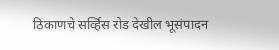ठिकाणचे सर्व्हिस रोड देखील भूसंपादन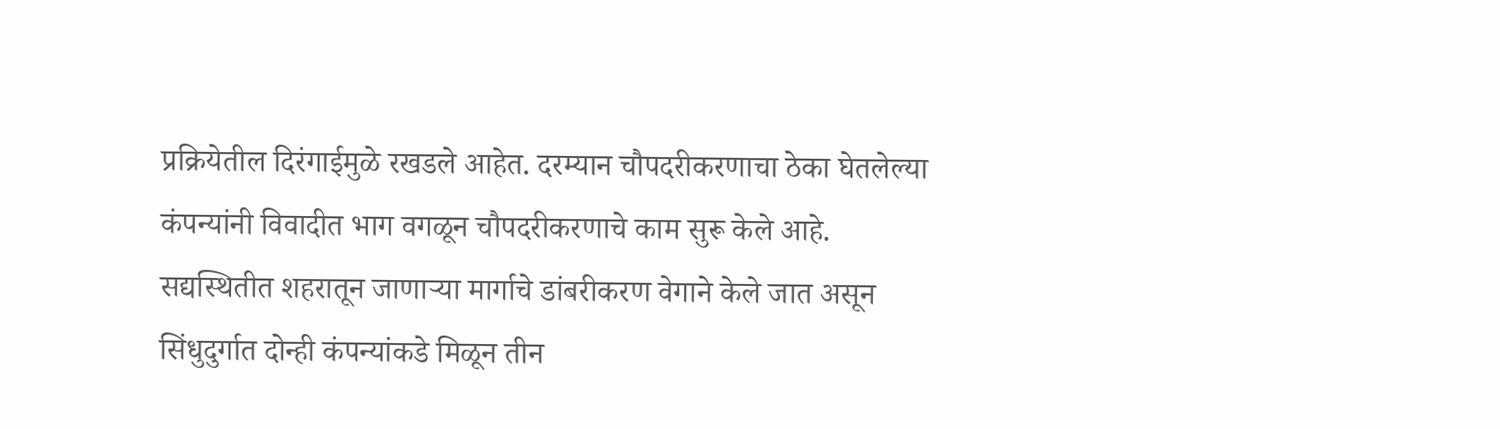प्रक्रियेतील दिरंगाईमुळे रखडले आहेत. दरम्यान चौपदरीकरणाचा ठेका घेतलेल्या कंपन्यांनी विवादीत भाग वगळून चौपदरीकरणाचे काम सुरू केले आहे. सद्यस्थितीत शहरातून जाणाऱ्या मार्गाचे डांबरीकरण वेगाने केले जात असून सिंधुदुर्गात दोन्ही कंपन्यांकडे मिळून तीन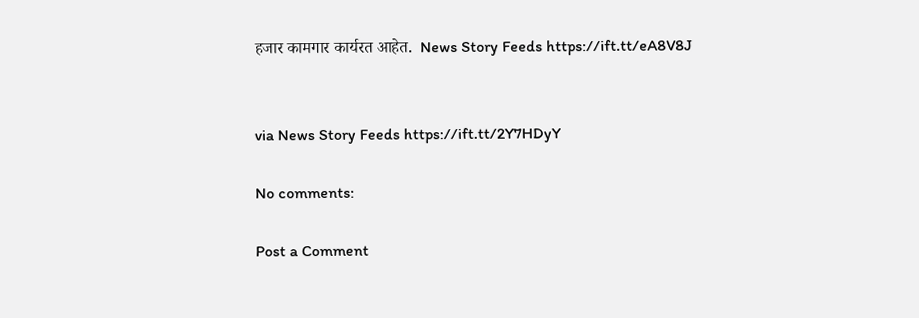हजार कामगार कार्यरत आहेत.  News Story Feeds https://ift.tt/eA8V8J


via News Story Feeds https://ift.tt/2Y7HDyY

No comments:

Post a Comment